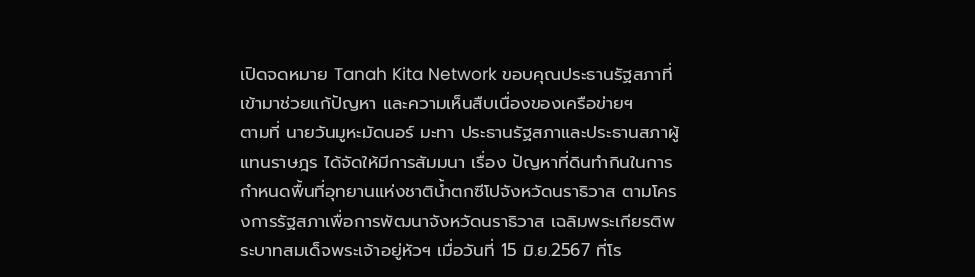เปิดจดหมาย Tanah Kita Network ขอบคุณประธานรัฐสภาที่เข้ามาช่วยแก้ปัญหา และความเห็นสืบเนื่องของเครือข่ายฯ
ตามที่ นายวันมูหะมัดนอร์ มะทา ประธานรัฐสภาและประธานสภาผู้แทนราษฎร ได้จัดให้มีการสัมมนา เรื่อง ปัญหาที่ดินทำกินในการกำหนดพื้นที่อุทยานแห่งชาติน้ำตกซีโปจังหวัดนราธิวาส ตามโครงการรัฐสภาเพื่อการพัฒนาจังหวัดนราธิวาส เฉลิมพระเกียรติพระบาทสมเด็จพระเจ้าอยู่หัวฯ เมื่อวันที่ 15 มิ.ย.2567 ที่โร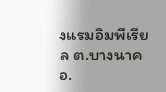งแรมอิมพีเรียล ต.บางนาค อ.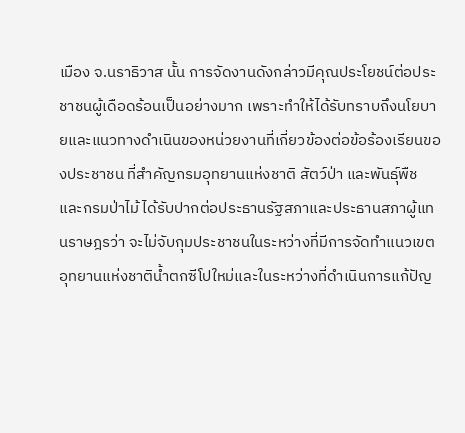เมือง จ.นราธิวาส นั้น การจัดงานดังกล่าวมีคุณประโยชน์ต่อประชาชนผู้เดือดร้อนเป็นอย่างมาก เพราะทำให้ได้รับทราบถึงนโยบายและแนวทางดำเนินของหน่วยงานที่เกี่ยวข้องต่อข้อร้องเรียนของประชาชน ที่สำคัญกรมอุทยานแห่งชาติ สัตว์ป่า และพันธุ์พืช และกรมป่าไม้ ได้รับปากต่อประธานรัฐสภาและประธานสภาผู้แทนราษฎรว่า จะไม่จับกุมประชาชนในระหว่างที่มีการจัดทำแนวเขตอุทยานแห่งชาติน้ำตกซีโปใหม่และในระหว่างที่ดำเนินการแก้ปัญ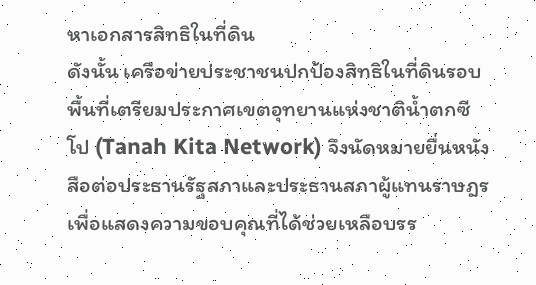หาเอกสารสิทธิในที่ดิน
ดังนั้น เครือข่ายประชาชนปกป้องสิทธิในที่ดินรอบพื้นที่เตรียมประกาศเขตอุทยานแห่งชาติน้ำตกซีโป (Tanah Kita Network) จึงนัดหมายยื่นหนังสือต่อประธานรัฐสภาและประธานสภาผู้แทนราษฎร เพื่อแสดงความขอบคุณที่ได้ช่วยเหลือบรร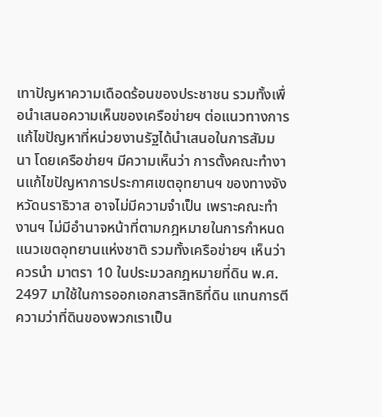เทาปัญหาความเดือดร้อนของประชาชน รวมทั้งเพื่อนำเสนอความเห็นของเครือข่ายฯ ต่อแนวทางการแก้ไขปัญหาที่หน่วยงานรัฐได้นำเสนอในการสัมมนา โดยเครือข่ายฯ มีความเห็นว่า การตั้งคณะทำงานแก้ไขปัญหาการประกาศเขตอุทยานฯ ของทางจังหวัดนราธิวาส อาจไม่มีความจำเป็น เพราะคณะทำงานฯ ไม่มีอำนาจหน้าที่ตามกฎหมายในการกำหนดแนวเขตอุทยานแห่งชาติ รวมทั้งเครือข่ายฯ เห็นว่าควรนำ มาตรา 10 ในประมวลกฎหมายที่ดิน พ.ศ. 2497 มาใช้ในการออกเอกสารสิทธิที่ดิน แทนการตีความว่าที่ดินของพวกเราเป็น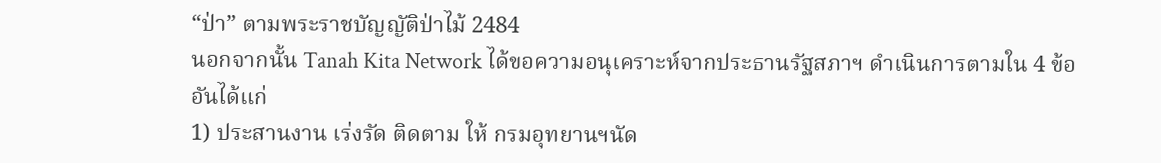“ป่า” ตามพระราชบัญญัติป่าไม้ 2484
นอกจากนั้น Tanah Kita Network ได้ขอความอนุเคราะห์จากประธานรัฐสภาฯ ดำเนินการตามใน 4 ข้อ อันได้แก่
1) ประสานงาน เร่งรัด ติดตาม ให้ กรมอุทยานฯนัด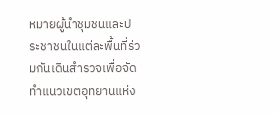หมายผู้นำชุมชนและประชาชนในแต่ละพื้นที่ร่วมกันเดินสำรวจเพื่อจัดทำแนวเขตอุทยานแห่ง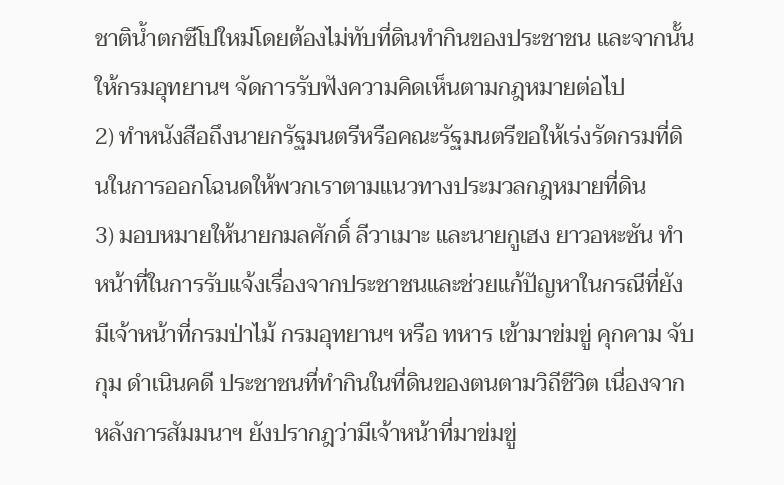ชาติน้ำตกซีโปใหม่โดยต้องไม่ทับที่ดินทำกินของประชาชน และจากนั้นให้กรมอุทยานฯ จัดการรับฟังความคิดเห็นตามกฎหมายต่อไป
2) ทำหนังสือถึงนายกรัฐมนตรีหรือคณะรัฐมนตรีขอให้เร่งรัดกรมที่ดินในการออกโฉนดให้พวกเราตามแนวทางประมวลกฎหมายที่ดิน
3) มอบหมายให้นายกมลศักดิ์ ลีวาเมาะ และนายกูเฮง ยาวอหะซัน ทำหน้าที่ในการรับแจ้งเรื่องจากประชาชนและช่วยแก้ปัญหาในกรณีที่ยังมีเจ้าหน้าที่กรมป่าไม้ กรมอุทยานฯ หรือ ทหาร เข้ามาข่มขู่ คุกคาม จับกุม ดำเนินคดี ประชาชนที่ทำกินในที่ดินของตนตามวิถีชีวิต เนื่องจากหลังการสัมมนาฯ ยังปรากฎว่ามีเจ้าหน้าที่มาข่มขู่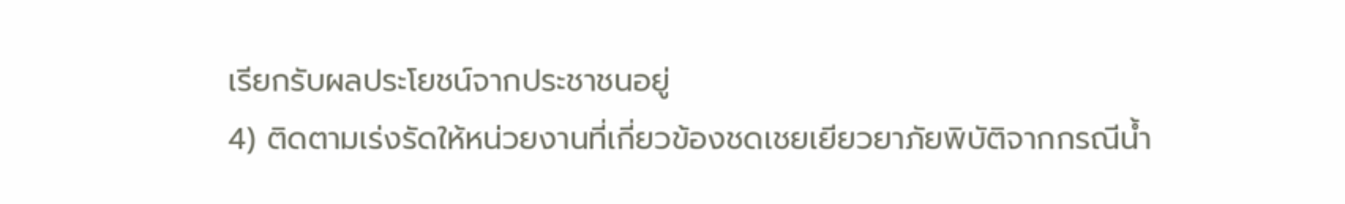เรียกรับผลประโยชน์จากประชาชนอยู่
4) ติดตามเร่งรัดให้หน่วยงานที่เกี่ยวข้องชดเชยเยียวยาภัยพิบัติจากกรณีน้ำ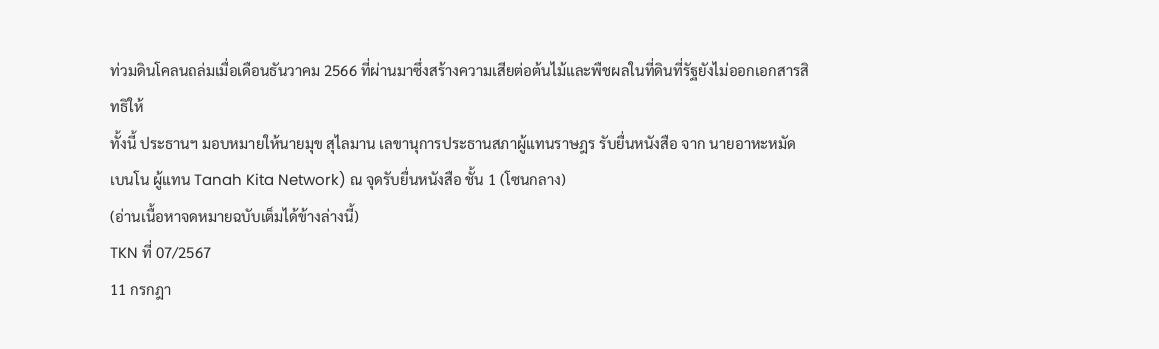ท่วมดินโคลนถล่มเมื่อเดือนธันวาคม 2566 ที่ผ่านมาซึ่งสร้างความเสียต่อต้นไม้และพืชผลในที่ดินที่รัฐยังไม่ออกเอกสารสิทธิให้
ทั้งนี้ ประธานฯ มอบหมายให้นายมุข สุไลมาน เลขานุการประธานสภาผู้แทนราษฎร รับยื่นหนังสือ จาก นายอาหะหมัด เบนโน ผู้แทน Tanah Kita Network) ณ จุดรับยื่นหนังสือ ชั้น 1 (โซนกลาง)
(อ่านเนื้อหาจดหมายฉบับเต็มได้ข้างล่างนี้)
TKN ที่ 07/2567
11 กรกฎา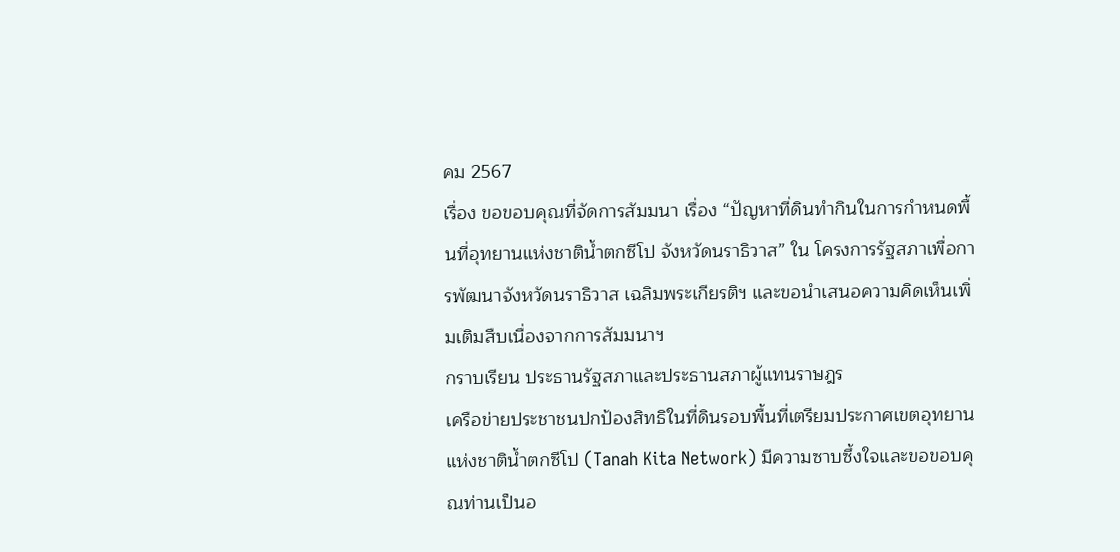คม 2567
เรื่อง ขอขอบคุณที่จัดการสัมมนา เรื่อง “ปัญหาที่ดินทำกินในการกำหนดพื้นที่อุทยานแห่งชาติน้ำตกซีโป จังหวัดนราธิวาส” ใน โครงการรัฐสภาเพื่อการพัฒนาจังหวัดนราธิวาส เฉลิมพระเกียรติฯ และขอนำเสนอความคิดเห็นเพิ่มเติมสืบเนื่องจากการสัมมนาฯ
กราบเรียน ประธานรัฐสภาและประธานสภาผู้แทนราษฎร
เครือข่ายประชาชนปกป้องสิทธิในที่ดินรอบพื้นที่เตรียมประกาศเขตอุทยานแห่งชาติน้ำตกซีโป (Tanah Kita Network) มีความซาบซึ้งใจและขอขอบคุณท่านเป็นอ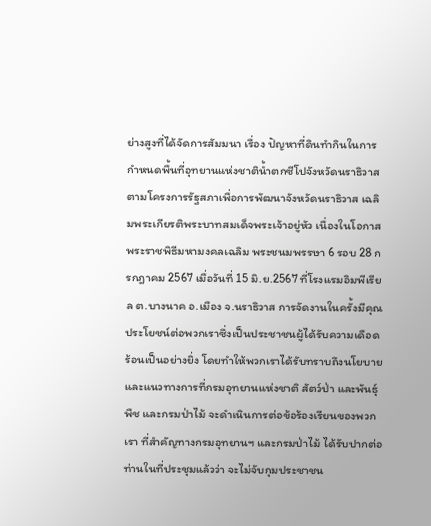ย่างสูงที่ได้จัดการสัมมนา เรื่อง ปัญหาที่ดินทำกินในการกำหนดพื้นที่อุทยานแห่งชาติน้ำตกซีโปจังหวัดนราธิวาส ตามโครงการรัฐสภาเพื่อการพัฒนาจังหวัดนราธิวาส เฉลิมพระเกียรติพระบาทสมเด็จพระเจ้าอยู่หัว เนื่องในโอกาสพระราชพิธีมหามงคลเฉลิม พระชนมพรรษา 6 รอบ 28 กรกฎาคม 2567 เมื่อวันที่ 15 มิ.ย.2567 ที่โรงแรมอิมพีเรียล ต.บางนาค อ.เมือง จ.นราธิวาส การจัดงานในครั้งมีคุณประโยชน์ต่อพวกเราซึ่งเป็นประชาชนผู้ได้รับความเดือดร้อนเป็นอย่างยิ่ง โดยทำให้พวกเราได้รับทราบถึงนโยบายและแนวทางการที่กรมอุทยานแห่งชาติ สัตว์ป่า และพันธุ์พืช และกรมป่าไม้ จะดำเนินการต่อข้อร้องเรียนของพวกเรา ที่สำคัญทางกรมอุทยานฯ และกรมป่าไม้ ได้รับปากต่อท่านในที่ประชุมแล้วว่า จะไม่จับกุมประชาชน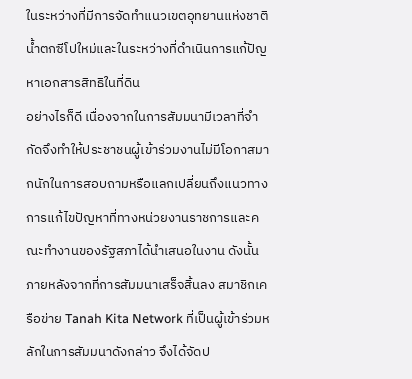ในระหว่างที่มีการจัดทำแนวเขตอุทยานแห่งชาติน้ำตกซีโปใหม่และในระหว่างที่ดำเนินการแก้ปัญหาเอกสารสิทธิในที่ดิน
อย่างไรก็ดี เนื่องจากในการสัมมนามีเวลาที่จำกัดจึงทำให้ประชาชนผู้เข้าร่วมงานไม่มีโอกาสมากนักในการสอบถามหรือแลกเปลี่ยนถึงแนวทางการแก้ไขปัญหาที่ทางหน่วยงานราชการและคณะทำงานของรัฐสภาได้นำเสนอในงาน ดังนั้น ภายหลังจากที่การสัมมนาเสร็จสิ้นลง สมาชิกเครือข่าย Tanah Kita Network ที่เป็นผู้เข้าร่วมหลักในการสัมมนาดังกล่าว จึงได้จัดป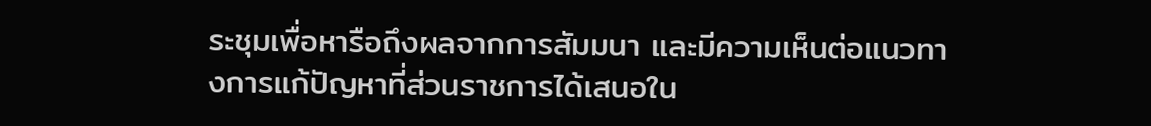ระชุมเพื่อหารือถึงผลจากการสัมมนา และมีความเห็นต่อแนวทางการแก้ปัญหาที่ส่วนราชการได้เสนอใน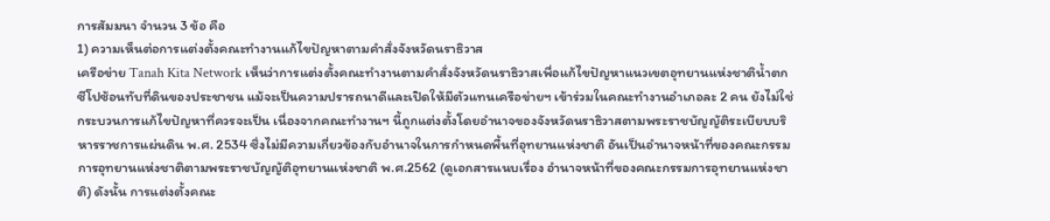การสัมมนา จำนวน 3 ข้อ คือ
1) ความเห็นต่อการแต่งตั้งคณะทำงานแก้ไขปัญหาตามคำสั่งจังหวัดนราธิวาส
เครือข่าย Tanah Kita Network เห็นว่าการแต่งตั้งคณะทำงานตามคำสั่งจังหวัดนราธิวาสเพื่อแก้ไขปัญหาแนวเขตอุทยานแห่งชาติน้ำตกซีโปซ้อนทับที่ดินของประชาชน แม้จะเป็นความปรารถนาดีและเปิดให้มีตัวแทนเครือข่ายฯ เข้าร่วมในคณะทำงานอำเภอละ 2 คน ยังไม่ใช่กระบวนการแก้ไขปัญหาที่ควรจะเป็น เนื่องจากคณะทำงานฯ นี้ถูกแต่งตั้งโดยอำนาจของจังหวัดนราธิวาสตามพระราชบัญญัติระเบียบบริหารราชการแผ่นดิน พ.ศ. 2534 ซึ่งไม่มีความเกี่ยวข้องกับอำนาจในการกำหนดพื้นที่อุทยานแห่งชาติ อันเป็นอำนาจหน้าที่ของคณะกรรมการอุทยานแห่งชาติตามพระราชบัญญัติอุทยานแห่งชาติ พ.ศ.2562 (ดูเอกสารแนบเรื่อง อำนาจหน้าที่ของคณะกรรมการอุทยานแห่งชาติ) ดังนั้น การแต่งตั้งคณะ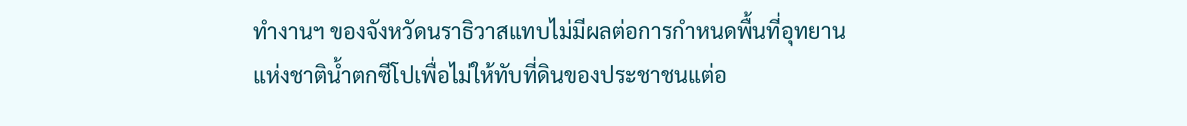ทำงานฯ ของจังหวัดนราธิวาสแทบไม่มีผลต่อการกำหนดพื้นที่อุทยานแห่งชาติน้ำตกซีโปเพื่อไม่ให้ทับที่ดินของประชาชนแต่อ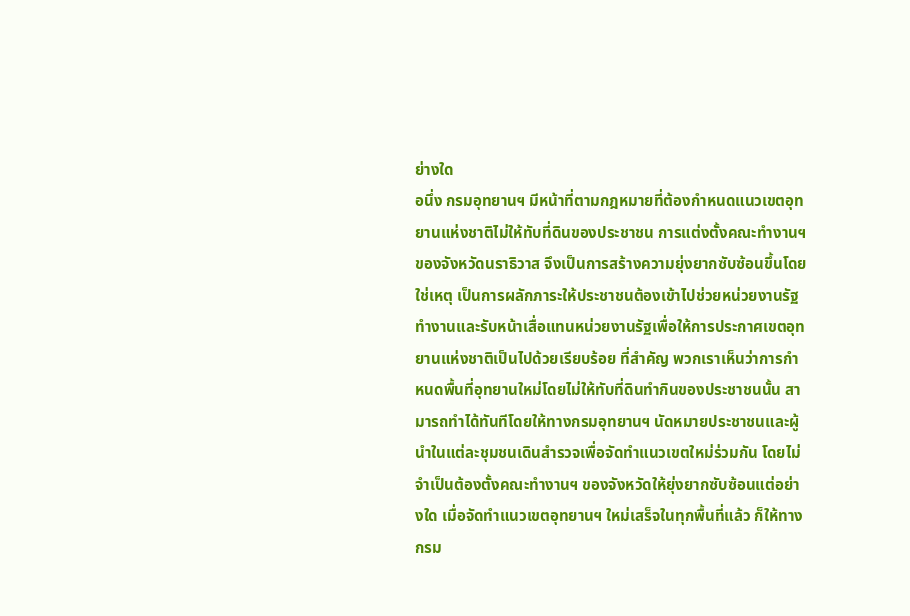ย่างใด
อนึ่ง กรมอุทยานฯ มีหน้าที่ตามกฎหมายที่ต้องกำหนดแนวเขตอุทยานแห่งชาติไม่ให้ทับที่ดินของประชาชน การแต่งตั้งคณะทำงานฯ ของจังหวัดนราธิวาส จึงเป็นการสร้างความยุ่งยากซับซ้อนขึ้นโดยใช่เหตุ เป็นการผลักภาระให้ประชาชนต้องเข้าไปช่วยหน่วยงานรัฐทำงานและรับหน้าเสื่อแทนหน่วยงานรัฐเพื่อให้การประกาศเขตอุทยานแห่งชาติเป็นไปด้วยเรียบร้อย ที่สำคัญ พวกเราเห็นว่าการกำหนดพื้นที่อุทยานใหม่โดยไม่ให้ทับที่ดินทำกินของประชาชนนั้น สามารถทำได้ทันทีโดยให้ทางกรมอุทยานฯ นัดหมายประชาชนและผู้นำในแต่ละชุมชนเดินสำรวจเพื่อจัดทำแนวเขตใหม่ร่วมกัน โดยไม่จำเป็นต้องตั้งคณะทำงานฯ ของจังหวัดให้ยุ่งยากซับซ้อนแต่อย่างใด เมื่อจัดทำแนวเขตอุทยานฯ ใหม่เสร็จในทุกพื้นที่แล้ว ก็ให้ทางกรม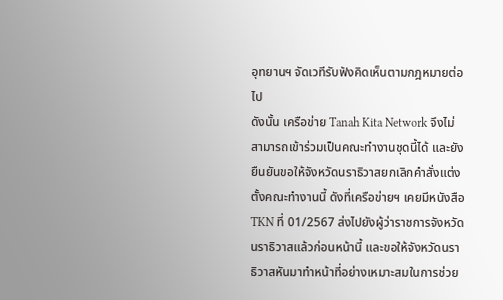อุทยานฯ จัดเวทีรับฟังคิดเห็นตามกฎหมายต่อไป
ดังนั้น เครือข่าย Tanah Kita Network จึงไม่สามารถเข้าร่วมเป็นคณะทำงานชุดนี้ได้ และยังยืนยันขอให้จังหวัดนราธิวาสยกเลิกคำสั่งแต่งตั้งคณะทำงานนี้ ดังที่เครือข่ายฯ เคยมีหนังสือ TKN ที่ 01/2567 ส่งไปยังผู้ว่าราชการจังหวัดนราธิวาสแล้วก่อนหน้านี้ และขอให้จังหวัดนราธิวาสหันมาทำหน้าที่อย่างเหมาะสมในการช่วย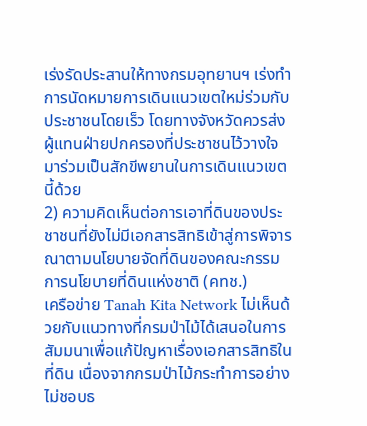เร่งรัดประสานให้ทางกรมอุทยานฯ เร่งทำการนัดหมายการเดินแนวเขตใหม่ร่วมกับประชาชนโดยเร็ว โดยทางจังหวัดควรส่งผู้แทนฝ่ายปกครองที่ประชาชนไว้วางใจมาร่วมเป็นสักขีพยานในการเดินแนวเขตนี้ด้วย
2) ความคิดเห็นต่อการเอาที่ดินของประชาชนที่ยังไม่มีเอกสารสิทธิเข้าสู่การพิจารณาตามนโยบายจัดที่ดินของคณะกรรมการนโยบายที่ดินแห่งชาติ (คทช.)
เครือข่าย Tanah Kita Network ไม่เห็นด้วยกับแนวทางที่กรมป่าไม้ได้เสนอในการสัมมนาเพื่อแก้ปัญหาเรื่องเอกสารสิทธิในที่ดิน เนื่องจากกรมป่าไม้กระทำการอย่างไม่ชอบธ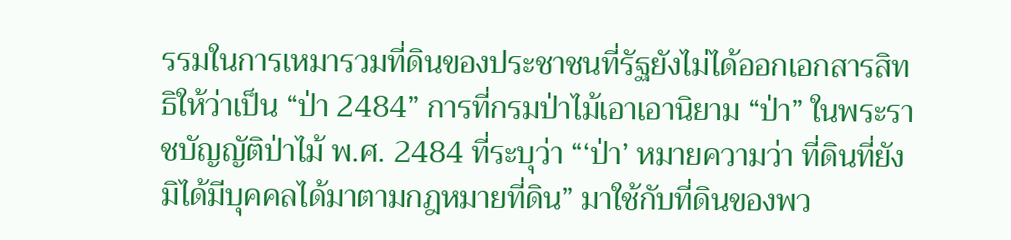รรมในการเหมารวมที่ดินของประชาชนที่รัฐยังไม่ได้ออกเอกสารสิทธิให้ว่าเป็น “ป่า 2484” การที่กรมป่าไม้เอาเอานิยาม “ป่า” ในพระราชบัญญัติป่าไม้ พ.ศ. 2484 ที่ระบุว่า “‘ป่า’ หมายความว่า ที่ดินที่ยังมิได้มีบุคคลได้มาตามกฎหมายที่ดิน” มาใช้กับที่ดินของพว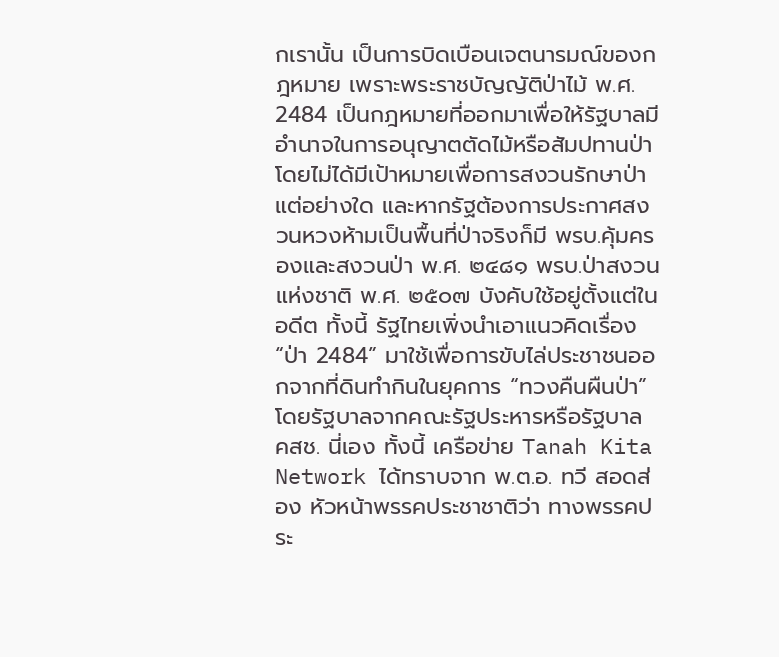กเรานั้น เป็นการบิดเบือนเจตนารมณ์ของกฎหมาย เพราะพระราชบัญญัติป่าไม้ พ.ศ. 2484 เป็นกฎหมายที่ออกมาเพื่อให้รัฐบาลมีอำนาจในการอนุญาตตัดไม้หรือสัมปทานป่า โดยไม่ได้มีเป้าหมายเพื่อการสงวนรักษาป่าแต่อย่างใด และหากรัฐต้องการประกาศสงวนหวงห้ามเป็นพื้นที่ป่าจริงก็มี พรบ.คุ้มครองและสงวนป่า พ.ศ. ๒๔๘๑ พรบ.ป่าสงวนแห่งชาติ พ.ศ. ๒๕๐๗ บังคับใช้อยู่ตั้งแต่ในอดีต ทั้งนี้ รัฐไทยเพิ่งนำเอาแนวคิดเรื่อง “ป่า 2484” มาใช้เพื่อการขับไล่ประชาชนออกจากที่ดินทำกินในยุคการ “ทวงคืนผืนป่า” โดยรัฐบาลจากคณะรัฐประหารหรือรัฐบาล คสช. นี่เอง ทั้งนี้ เครือข่าย Tanah Kita Network ได้ทราบจาก พ.ต.อ. ทวี สอดส่อง หัวหน้าพรรคประชาชาติว่า ทางพรรคประ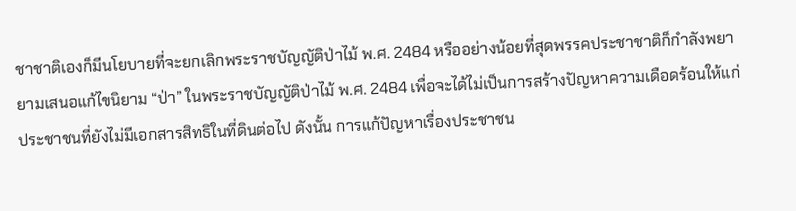ชาชาติเองก็มีนโยบายที่จะยกเลิกพระราชบัญญัติป่าไม้ พ.ศ. 2484 หรืออย่างน้อยที่สุดพรรคประชาชาติก็กำลังพยายามเสนอแก้ไขนิยาม “ป่า” ในพระราชบัญญัติป่าไม้ พ.ศ. 2484 เพื่อจะได้ไม่เป็นการสร้างปัญหาความเดือดร้อนให้แก่ประชาชนที่ยังไม่มีเอกสารสิทธิในที่ดินต่อไป ดังนั้น การแก้ปัญหาเรื่องประชาชน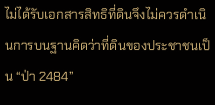ไม่ได้รับเอกสารสิทธิที่ดินจึงไม่ควรดำเนินการบนฐานคิดว่าที่ดินของประชาชนเป็น “ป่า 2484”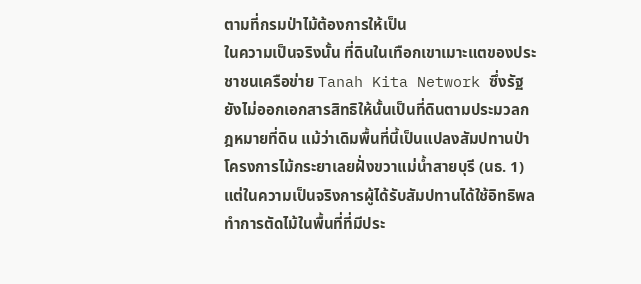ตามที่กรมป่าไม้ต้องการให้เป็น
ในความเป็นจริงนั้น ที่ดินในเทือกเขาเมาะแตของประชาชนเครือข่าย Tanah Kita Network ซึ่งรัฐยังไม่ออกเอกสารสิทธิให้นั้นเป็นที่ดินตามประมวลกฎหมายที่ดิน แม้ว่าเดิมพื้นที่นี้เป็นแปลงสัมปทานป่าโครงการไม้กระยาเลยฝั่งขวาแม่น้ำสายบุรี (นธ. 1) แต่ในความเป็นจริงการผู้ได้รับสัมปทานได้ใช้อิทธิพลทำการตัดไม้ในพื้นที่ที่มีประ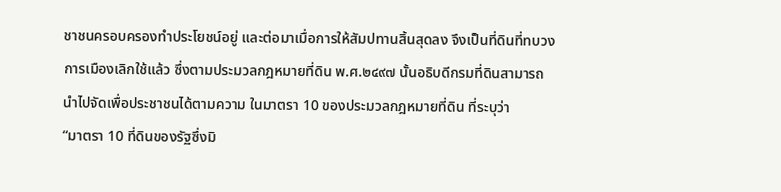ชาชนครอบครองทำประโยชน์อยู่ และต่อมาเมื่อการให้สัมปทานสิ้นสุดลง จึงเป็นที่ดินที่ทบวงการเมืองเลิกใช้แล้ว ซึ่งตามประมวลกฎหมายที่ดิน พ.ศ.๒๔๙๗ นั้นอธิบดีกรมที่ดินสามารถนำไปจัดเพื่อประชาชนได้ตามความ ในมาตรา 10 ของประมวลกฎหมายที่ดิน ที่ระบุว่า
“มาตรา 10 ที่ดินของรัฐซึ่งมิ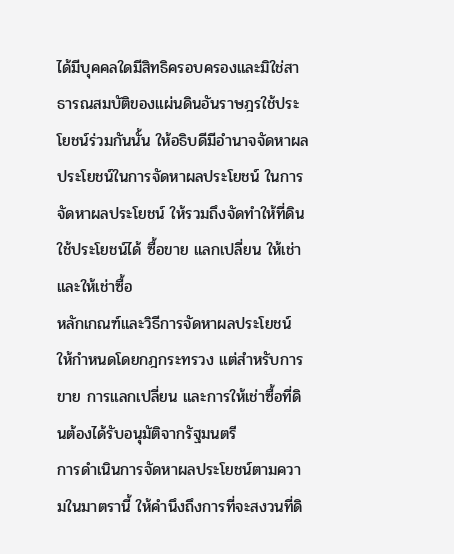ได้มีบุคคลใดมีสิทธิครอบครองและมิใช่สาธารณสมบัติของแผ่นดินอันราษฎรใช้ประโยชน์ร่วมกันนั้น ให้อธิบดีมีอํานาจจัดหาผลประโยชน์ในการจัดหาผลประโยชน์ ในการจัดหาผลประโยชน์ ให้รวมถึงจัดทําให้ที่ดินใช้ประโยชน์ได้ ซื้อขาย แลกเปลี่ยน ให้เช่า และให้เช่าซื้อ
หลักเกณฑ์และวิธีการจัดหาผลประโยชน์ ให้กําหนดโดยกฎกระทรวง แต่สําหรับการขาย การแลกเปลี่ยน และการให้เช่าซื้อที่ดินต้องได้รับอนุมัติจากรัฐมนตรี
การดําเนินการจัดหาผลประโยชน์ตามความในมาตรานี้ ให้คํานึงถึงการที่จะสงวนที่ดิ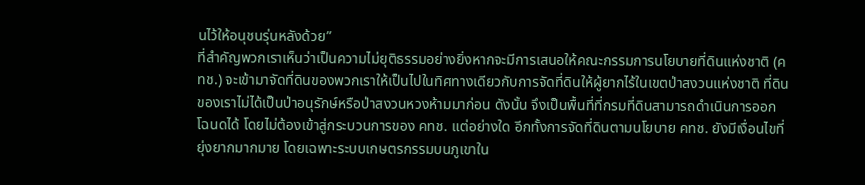นไว้ให้อนุชนรุ่นหลังด้วย”
ที่สำคัญพวกเราเห็นว่าเป็นความไม่ยุติธรรมอย่างยิ่งหากจะมีการเสนอให้คณะกรรมการนโยบายที่ดินแห่งชาติ (คทช.) จะเข้ามาจัดที่ดินของพวกเราให้เป็นไปในทิศทางเดียวกับการจัดที่ดินให้ผู้ยากไร้ในเขตป่าสงวนแห่งชาติ ที่ดินของเราไม่ได้เป็นป่าอนุรักษ์หรือป่าสงวนหวงห้ามมาก่อน ดังนั้น จึงเป็นพื้นที่ที่กรมที่ดินสามารถดำเนินการออกโฉนดได้ โดยไม่ต้องเข้าสู่กระบวนการของ คทช. แต่อย่างใด อีกทั้งการจัดที่ดินตามนโยบาย คทช. ยังมีเงื่อนไขที่ยุ่งยากมากมาย โดยเฉพาะระบบเกษตรกรรมบนภูเขาใน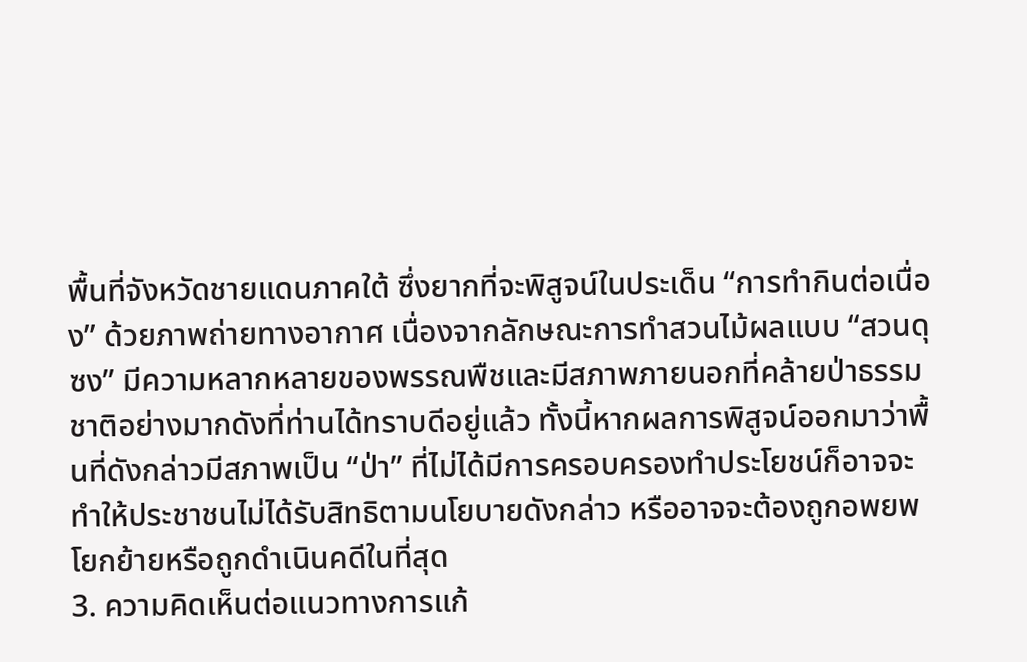พื้นที่จังหวัดชายแดนภาคใต้ ซึ่งยากที่จะพิสูจน์ในประเด็น “การทำกินต่อเนื่อง” ด้วยภาพถ่ายทางอากาศ เนื่องจากลักษณะการทำสวนไม้ผลแบบ “สวนดุซง” มีความหลากหลายของพรรณพืชและมีสภาพภายนอกที่คล้ายป่าธรรมชาติอย่างมากดังที่ท่านได้ทราบดีอยู่แล้ว ทั้งนี้หากผลการพิสูจน์ออกมาว่าพื้นที่ดังกล่าวมีสภาพเป็น “ป่า” ที่ไม่ได้มีการครอบครองทำประโยชน์ก็อาจจะทำให้ประชาชนไม่ได้รับสิทธิตามนโยบายดังกล่าว หรืออาจจะต้องถูกอพยพโยกย้ายหรือถูกดำเนินคดีในที่สุด
3. ความคิดเห็นต่อแนวทางการแก้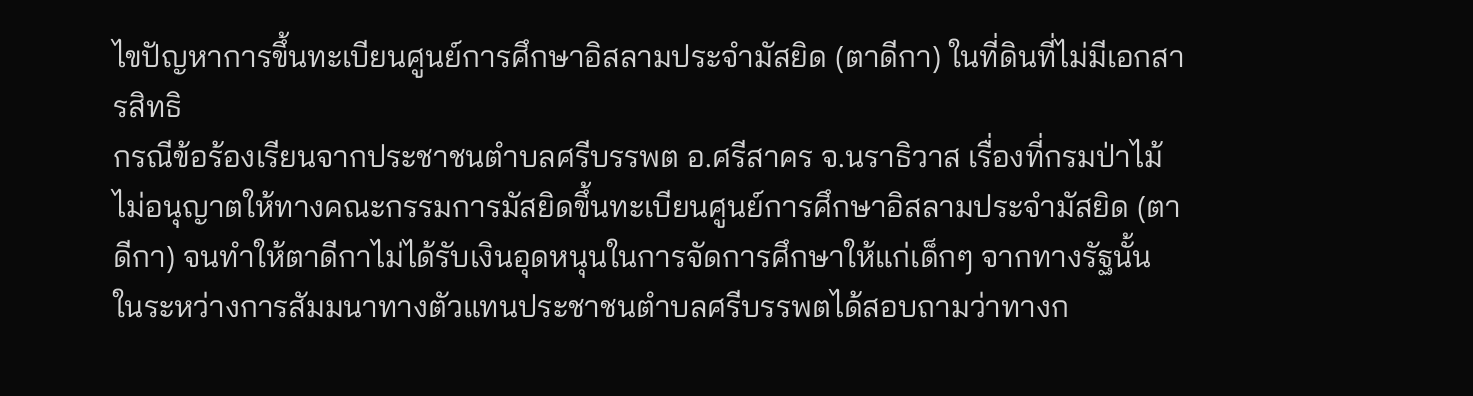ไขปัญหาการขึ้นทะเบียนศูนย์การศึกษาอิสลามประจำมัสยิด (ตาดีกา) ในที่ดินที่ไม่มีเอกสารสิทธิ
กรณีข้อร้องเรียนจากประชาชนตำบลศรีบรรพต อ.ศรีสาคร จ.นราธิวาส เรื่องที่กรมป่าไม้ไม่อนุญาตให้ทางคณะกรรมการมัสยิดขึ้นทะเบียนศูนย์การศึกษาอิสลามประจำมัสยิด (ตาดีกา) จนทำให้ตาดีกาไม่ได้รับเงินอุดหนุนในการจัดการศึกษาให้แก่เด็กๆ จากทางรัฐนั้น ในระหว่างการสัมมนาทางตัวแทนประชาชนตำบลศรีบรรพตได้สอบถามว่าทางก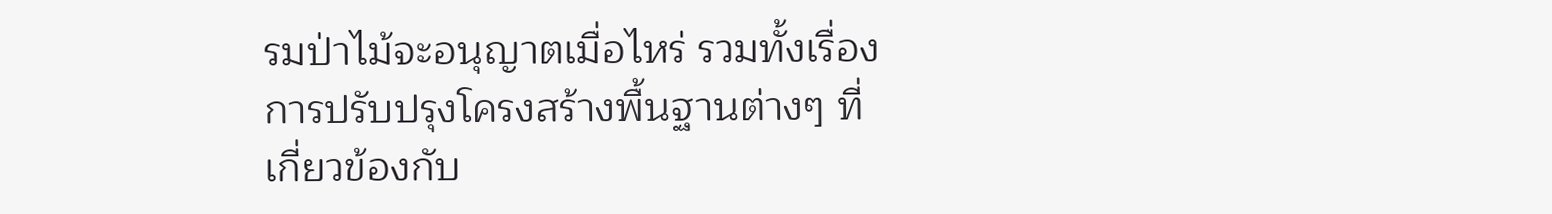รมป่าไม้จะอนุญาตเมื่อไหร่ รวมทั้งเรื่องการปรับปรุงโครงสร้างพื้นฐานต่างๆ ที่เกี่ยวข้องกับ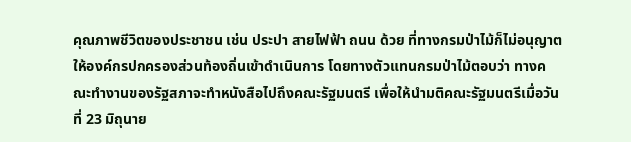คุณภาพชีวิตของประชาชน เช่น ประปา สายไฟฟ้า ถนน ด้วย ที่ทางกรมป่าไม้ก็ไม่อนุญาตให้องค์กรปกครองส่วนท้องถิ่นเข้าดำเนินการ โดยทางตัวแทนกรมป่าไม้ตอบว่า ทางคณะทำงานของรัฐสภาจะทำหนังสือไปถึงคณะรัฐมนตรี เพื่อให้นำมติคณะรัฐมนตรีเมื่อวันที่ 23 มิถุนาย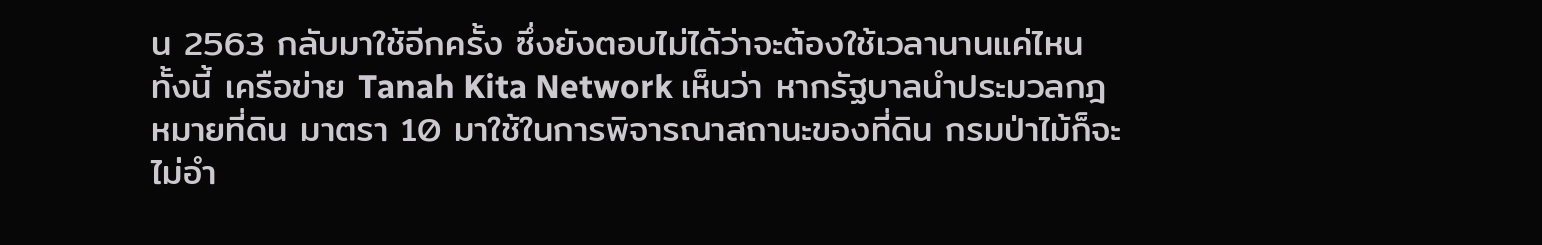น 2563 กลับมาใช้อีกครั้ง ซึ่งยังตอบไม่ได้ว่าจะต้องใช้เวลานานแค่ไหน ทั้งนี้ เครือข่าย Tanah Kita Network เห็นว่า หากรัฐบาลนำประมวลกฎหมายที่ดิน มาตรา 10 มาใช้ในการพิจารณาสถานะของที่ดิน กรมป่าไม้ก็จะไม่อำ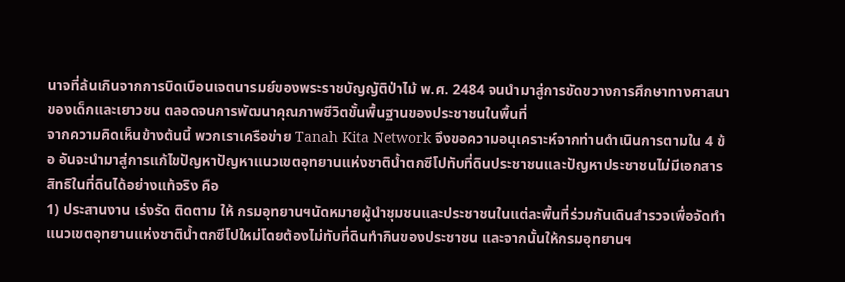นาจที่ล้นเกินจากการบิดเบือนเจตนารมย์ของพระราชบัญญัติป่าไม้ พ.ศ. 2484 จนนำมาสู่การขัดขวางการศึกษาทางศาสนาของเด็กและเยาวชน ตลอดจนการพัฒนาคุณภาพชีวิตขั้นพื้นฐานของประชาชนในพื้นที่
จากความคิดเห็นข้างต้นนี้ พวกเราเครือข่าย Tanah Kita Network จึงขอความอนุเคราะห์จากท่านดำเนินการตามใน 4 ข้อ อันจะนำมาสู่การแก้ไขปัญหาปัญหาแนวเขตอุทยานแห่งชาติน้ำตกซีโปทับที่ดินประชาชนและปัญหาประชาชนไม่มีเอกสารสิทธิในที่ดินได้อย่างแท้จริง คือ
1) ประสานงาน เร่งรัด ติดตาม ให้ กรมอุทยานฯนัดหมายผู้นำชุมชนและประชาชนในแต่ละพื้นที่ร่วมกันเดินสำรวจเพื่อจัดทำแนวเขตอุทยานแห่งชาติน้ำตกซีโปใหม่โดยต้องไม่ทับที่ดินทำกินของประชาชน และจากนั้นให้กรมอุทยานฯ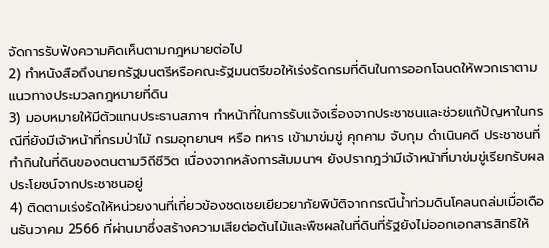จัดการรับฟังความคิดเห็นตามกฎหมายต่อไป
2) ทำหนังสือถึงนายกรัฐมนตรีหรือคณะรัฐมนตรีขอให้เร่งรัดกรมที่ดินในการออกโฉนดให้พวกเราตามแนวทางประมวลกฎหมายที่ดิน
3) มอบหมายให้มีตัวแทนประธานสภาฯ ทำหน้าที่ในการรับแจ้งเรื่องจากประชาชนและช่วยแก้ปัญหาในกรณีที่ยังมีเจ้าหน้าที่กรมป่าไม้ กรมอุทยานฯ หรือ ทหาร เข้ามาข่มขู่ คุกคาม จับกุม ดำเนินคดี ประชาชนที่ทำกินในที่ดินของตนตามวิถีชีวิต เนื่องจากหลังการสัมมนาฯ ยังปรากฎว่ามีเจ้าหน้าที่มาข่มขู่เรียกรับผลประโยชน์จากประชาชนอยู่
4) ติดตามเร่งรัดให้หน่วยงานที่เกี่ยวข้องชดเชยเยียวยาภัยพิบัติจากกรณีน้ำท่วมดินโคลนถล่มเมื่อเดือนธันวาคม 2566 ที่ผ่านมาซึ่งสร้างความเสียต่อต้นไม้และพืชผลในที่ดินที่รัฐยังไม่ออกเอกสารสิทธิให้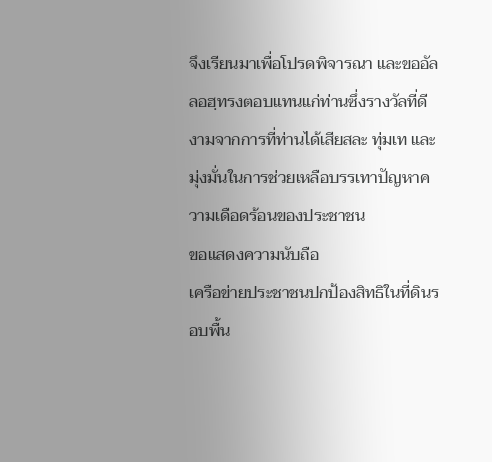จึงเรียนมาเพื่อโปรดพิจารณา และขออัลลอฮฺทรงตอบแทนแก่ท่านซึ่งรางวัลที่ดีงามจากการที่ท่านได้เสียสละ ทุ่มเท และมุ่งมั่นในการช่วยเหลือบรรเทาปัญหาความเดือดร้อนของประชาชน
ขอแสดงความนับถือ
เครือข่ายประชาชนปกป้องสิทธิในที่ดินรอบพื้น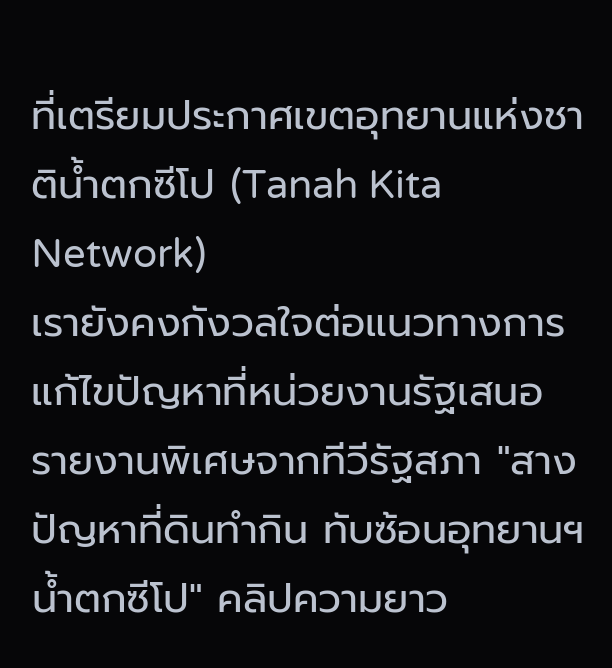ที่เตรียมประกาศเขตอุทยานแห่งชาติน้ำตกซีโป (Tanah Kita Network)
เรายังคงกังวลใจต่อแนวทางการแก้ไขปัญหาที่หน่วยงานรัฐเสนอ
รายงานพิเศษจากทีวีรัฐสภา "สางปัญหาที่ดินทำกิน ทับซ้อนอุทยานฯน้ำตกซีโป" คลิปความยาว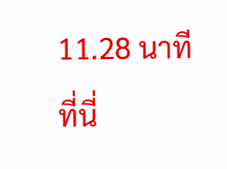11.28 นาที ที่นี่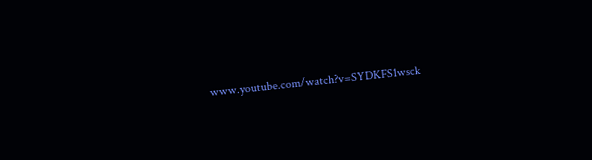www.youtube.com/watch?v=SYDKFS1wsck